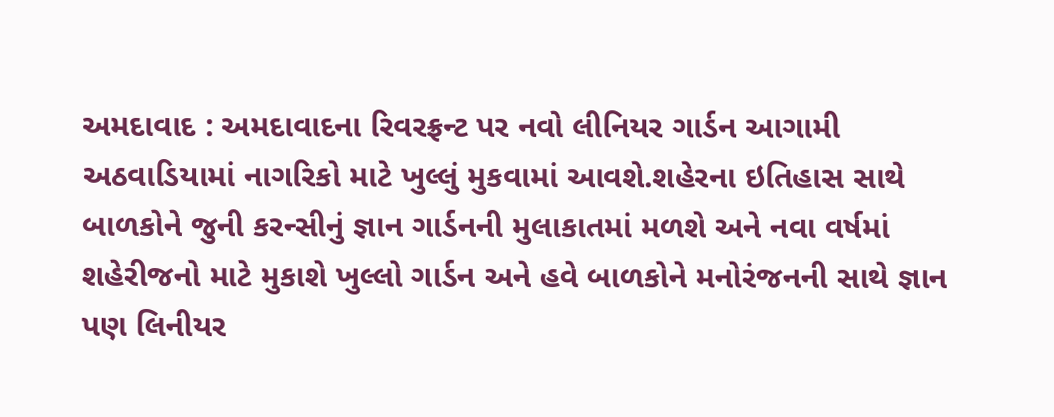અમદાવાદ : અમદાવાદના રિવરફ્રન્ટ પર નવો લીનિયર ગાર્ડન આગામી અઠવાડિયામાં નાગરિકો માટે ખુલ્લું મુકવામાં આવશે.શહેરના ઇતિહાસ સાથે બાળકોને જુની કરન્સીનું જ્ઞાન ગાર્ડનની મુલાકાતમાં મળશે અને નવા વર્ષમાં શહેરીજનો માટે મુકાશે ખુલ્લો ગાર્ડન અને હવે બાળકોને મનોરંજનની સાથે જ્ઞાન પણ લિનીયર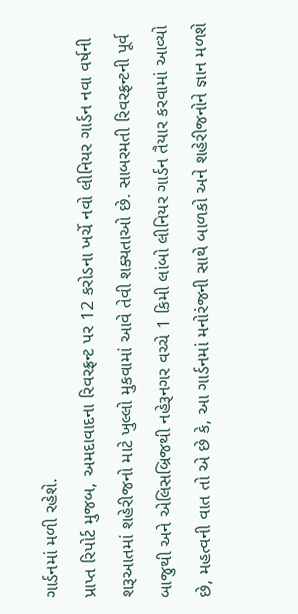ગાર્ડનમાં મળી રહેશે.
પ્રાપ્ત રિપોર્ટ મુજબ, અમદાવાદના રિવરફ્રન્ટ પર 12 કરોડના ખર્ચે નવો લીનિયર ગાર્ડન નવા વર્ષની શરૂઆતમાં શહેરીજનો માટે ખુલ્લો મુકવામાં આવે તેવી શક્યતાઓ છે. સાબરમતી રિવરફ્રન્ટની પૂર્વ બાજુથી અને એલિસબ્રિજથી નહેરૂનગર વચ્ચે 1 કિમી લાંબો લીનિયર ગાર્ડન તૈયાર કરવામાં આવ્યો છે, મહત્વની વાત તો એ છે કે, આ ગાર્ડનમાં મનોરંજની સાથે બાળકો અને શહેરીજનોને જ્ઞાન મળશે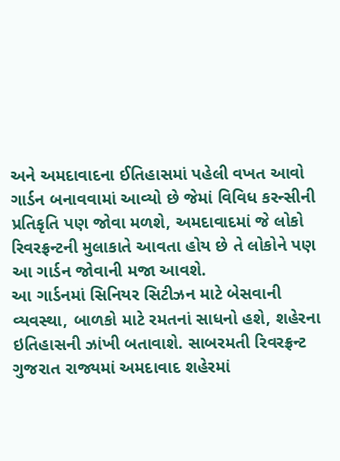અને અમદાવાદના ઈતિહાસમાં પહેલી વખત આવો ગાર્ડન બનાવવામાં આવ્યો છે જેમાં વિવિધ કરન્સીની પ્રતિકૃતિ પણ જોવા મળશે, અમદાવાદમાં જે લોકો રિવરફ્રન્ટની મુલાકાતે આવતા હોય છે તે લોકોને પણ આ ગાર્ડન જોવાની મજા આવશે.
આ ગાર્ડનમાં સિનિયર સિટીઝન માટે બેસવાની વ્યવસ્થા, બાળકો માટે રમતનાં સાધનો હશે, શહેરના ઇતિહાસની ઝાંખી બતાવાશે. સાબરમતી રિવરફ્રન્ટ ગુજરાત રાજ્યમાં અમદાવાદ શહેરમાં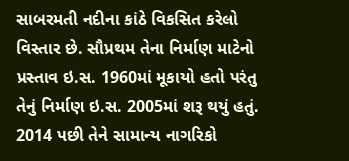સાબરમતી નદીના કાંઠે વિકસિત કરેલો વિસ્તાર છે. સૌપ્રથમ તેના નિર્માણ માટેનો પ્રસ્તાવ ઇ.સ. 1960માં મૂકાયો હતો પરંતુ તેનું નિર્માણ ઇ.સ. 2005માં શરૂ થયું હતું. 2014 પછી તેને સામાન્ય નાગરિકો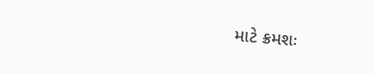માટે ક્રમશઃ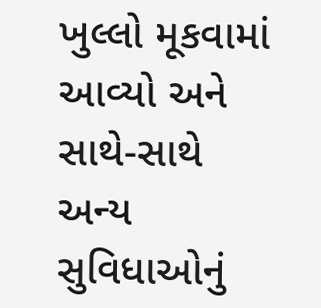ખુલ્લો મૂકવામાં આવ્યો અને સાથે-સાથે અન્ય સુવિધાઓનું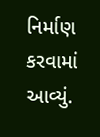નિર્માણ કરવામાં આવ્યું.